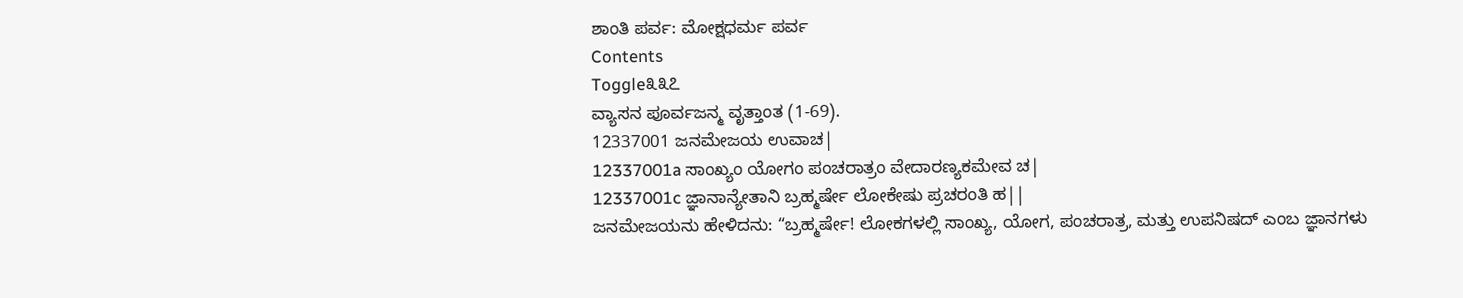ಶಾಂತಿ ಪರ್ವ: ಮೋಕ್ಷಧರ್ಮ ಪರ್ವ
Contents
Toggle೩೩೭
ವ್ಯಾಸನ ಪೂರ್ವಜನ್ಮ ವೃತ್ತಾಂತ (1-69).
12337001 ಜನಮೇಜಯ ಉವಾಚ|
12337001a ಸಾಂಖ್ಯಂ ಯೋಗಂ ಪಂಚರಾತ್ರಂ ವೇದಾರಣ್ಯಕಮೇವ ಚ|
12337001c ಜ್ಞಾನಾನ್ಯೇತಾನಿ ಬ್ರಹ್ಮರ್ಷೇ ಲೋಕೇಷು ಪ್ರಚರಂತಿ ಹ||
ಜನಮೇಜಯನು ಹೇಳಿದನು: “ಬ್ರಹ್ಮರ್ಷೇ! ಲೋಕಗಳಲ್ಲಿ ಸಾಂಖ್ಯ, ಯೋಗ, ಪಂಚರಾತ್ರ, ಮತ್ತು ಉಪನಿಷದ್ ಎಂಬ ಜ್ಞಾನಗಳು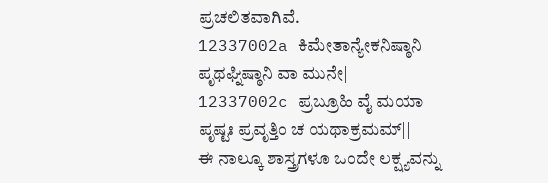ಪ್ರಚಲಿತವಾಗಿವೆ.
12337002a ಕಿಮೇತಾನ್ಯೇಕನಿಷ್ಠಾನಿ ಪೃಥಘ್ನಿಷ್ಠಾನಿ ವಾ ಮುನೇ|
12337002c ಪ್ರಬ್ರೂಹಿ ವೈ ಮಯಾ ಪೃಷ್ಟಃ ಪ್ರವೃತ್ತಿಂ ಚ ಯಥಾಕ್ರಮಮ್||
ಈ ನಾಲ್ಕೂ ಶಾಸ್ತ್ರಗಳೂ ಒಂದೇ ಲಕ್ಷ್ಯವನ್ನು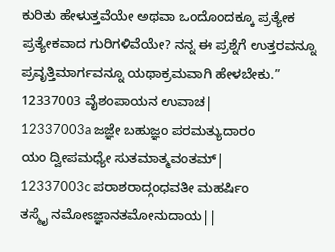ಕುರಿತು ಹೇಳುತ್ತವೆಯೇ ಅಥವಾ ಒಂದೊಂದಕ್ಕೂ ಪ್ರತ್ಯೇಕ ಪ್ರತ್ಯೇಕವಾದ ಗುರಿಗಳಿವೆಯೇ? ನನ್ನ ಈ ಪ್ರಶ್ನೆಗೆ ಉತ್ತರವನ್ನೂ ಪ್ರವೃತ್ತಿಮಾರ್ಗವನ್ನೂ ಯಥಾಕ್ರಮವಾಗಿ ಹೇಳಬೇಕು.”
12337003 ವೈಶಂಪಾಯನ ಉವಾಚ|
12337003a ಜಜ್ಞೇ ಬಹುಜ್ಞಂ ಪರಮತ್ಯುದಾರಂ
ಯಂ ದ್ವೀಪಮಧ್ಯೇ ಸುತಮಾತ್ಮವಂತಮ್|
12337003c ಪರಾಶರಾದ್ಗಂಧವತೀ ಮಹರ್ಷಿಂ
ತಸ್ಮೈ ನಮೋಽಜ್ಞಾನತಮೋನುದಾಯ||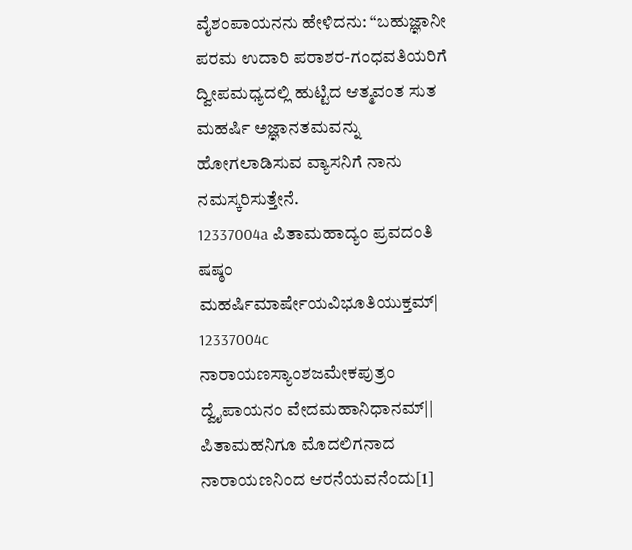ವೈಶಂಪಾಯನನು ಹೇಳಿದನು: “ಬಹುಜ್ಞಾನೀ ಪರಮ ಉದಾರಿ ಪರಾಶರ-ಗಂಧವತಿಯರಿಗೆ ದ್ವೀಪಮಧ್ಯದಲ್ಲಿ ಹುಟ್ಟಿದ ಆತ್ಮವಂತ ಸುತ ಮಹರ್ಷಿ ಅಜ್ಞಾನತಮವನ್ನು ಹೋಗಲಾಡಿಸುವ ವ್ಯಾಸನಿಗೆ ನಾನು ನಮಸ್ಕರಿಸುತ್ತೇನೆ.
12337004a ಪಿತಾಮಹಾದ್ಯಂ ಪ್ರವದಂತಿ ಷಷ್ಠಂ
ಮಹರ್ಷಿಮಾರ್ಷೇಯವಿಭೂತಿಯುಕ್ತಮ್|
12337004c ನಾರಾಯಣಸ್ಯಾಂಶಜಮೇಕಪುತ್ರಂ
ದ್ವೈಪಾಯನಂ ವೇದಮಹಾನಿಧಾನಮ್||
ಪಿತಾಮಹನಿಗೂ ಮೊದಲಿಗನಾದ ನಾರಾಯಣನಿಂದ ಆರನೆಯವನೆಂದು[1]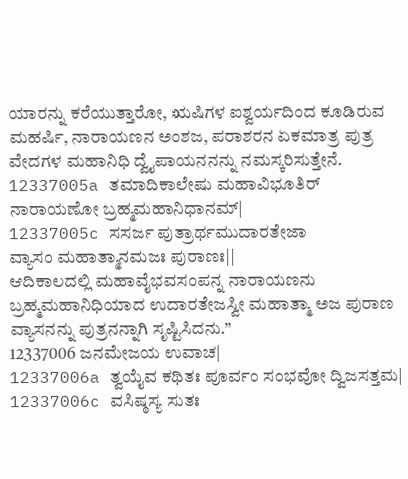ಯಾರನ್ನು ಕರೆಯುತ್ತಾರೋ, ಋಷಿಗಳ ಐಶ್ವರ್ಯದಿಂದ ಕೂಡಿರುವ ಮಹರ್ಷಿ, ನಾರಾಯಣನ ಅಂಶಜ, ಪರಾಶರನ ಏಕಮಾತ್ರ ಪುತ್ರ ವೇದಗಳ ಮಹಾನಿಧಿ ದ್ವೈಪಾಯನನನ್ನು ನಮಸ್ಕರಿಸುತ್ತೇನೆ.
12337005a ತಮಾದಿಕಾಲೇಷು ಮಹಾವಿಭೂತಿರ್
ನಾರಾಯಣೋ ಬ್ರಹ್ಮಮಹಾನಿಧಾನಮ್|
12337005c ಸಸರ್ಜ ಪುತ್ರಾರ್ಥಮುದಾರತೇಜಾ
ವ್ಯಾಸಂ ಮಹಾತ್ಮಾನಮಜಃ ಪುರಾಣಃ||
ಆದಿಕಾಲದಲ್ಲಿ ಮಹಾವೈಭವಸಂಪನ್ನ ನಾರಾಯಣನು ಬ್ರಹ್ಮಮಹಾನಿಧಿಯಾದ ಉದಾರತೇಜಸ್ವೀ ಮಹಾತ್ಮಾ ಅಜ ಪುರಾಣ ವ್ಯಾಸನನ್ನು ಪುತ್ರನನ್ನಾಗಿ ಸೃಷ್ಟಿಸಿದನು.”
12337006 ಜನಮೇಜಯ ಉವಾಚ|
12337006a ತ್ವಯೈವ ಕಥಿತಃ ಪೂರ್ವಂ ಸಂಭವೋ ದ್ವಿಜಸತ್ತಮ|
12337006c ವಸಿಷ್ಠಸ್ಯ ಸುತಃ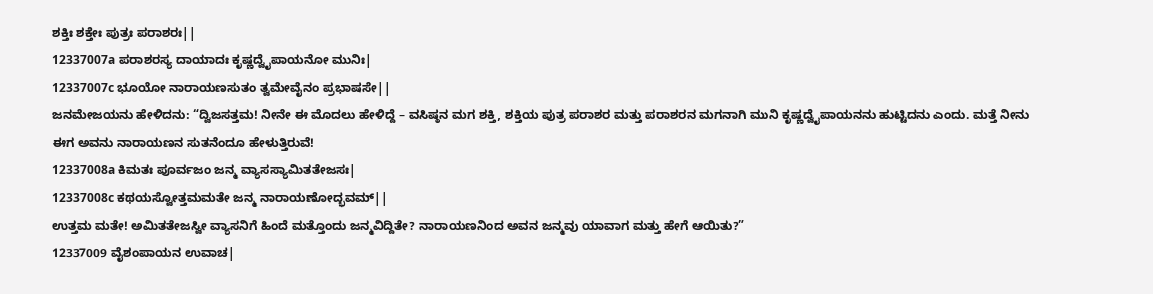ಶಕ್ತಿಃ ಶಕ್ತೇಃ ಪುತ್ರಃ ಪರಾಶರಃ||
12337007a ಪರಾಶರಸ್ಯ ದಾಯಾದಃ ಕೃಷ್ಣದ್ವೈಪಾಯನೋ ಮುನಿಃ|
12337007c ಭೂಯೋ ನಾರಾಯಣಸುತಂ ತ್ವಮೇವೈನಂ ಪ್ರಭಾಷಸೇ||
ಜನಮೇಜಯನು ಹೇಳಿದನು: “ದ್ವಿಜಸತ್ತಮ! ನೀನೇ ಈ ಮೊದಲು ಹೇಳಿದ್ದೆ – ವಸಿಷ್ಠನ ಮಗ ಶಕ್ತಿ, ಶಕ್ತಿಯ ಪುತ್ರ ಪರಾಶರ ಮತ್ತು ಪರಾಶರನ ಮಗನಾಗಿ ಮುನಿ ಕೃಷ್ಣದ್ವೈಪಾಯನನು ಹುಟ್ಟಿದನು ಎಂದು. ಮತ್ತೆ ನೀನು ಈಗ ಅವನು ನಾರಾಯಣನ ಸುತನೆಂದೂ ಹೇಳುತ್ತಿರುವೆ!
12337008a ಕಿಮತಃ ಪೂರ್ವಜಂ ಜನ್ಮ ವ್ಯಾಸಸ್ಯಾಮಿತತೇಜಸಃ|
12337008c ಕಥಯಸ್ವೋತ್ತಮಮತೇ ಜನ್ಮ ನಾರಾಯಣೋದ್ಭವಮ್||
ಉತ್ತಮ ಮತೇ! ಅಮಿತತೇಜಸ್ವೀ ವ್ಯಾಸನಿಗೆ ಹಿಂದೆ ಮತ್ತೊಂದು ಜನ್ಮವಿದ್ದಿತೇ? ನಾರಾಯಣನಿಂದ ಅವನ ಜನ್ಮವು ಯಾವಾಗ ಮತ್ತು ಹೇಗೆ ಆಯಿತು?”
12337009 ವೈಶಂಪಾಯನ ಉವಾಚ|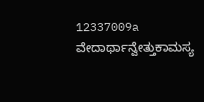12337009a ವೇದಾರ್ಥಾನ್ವೇತ್ತುಕಾಮಸ್ಯ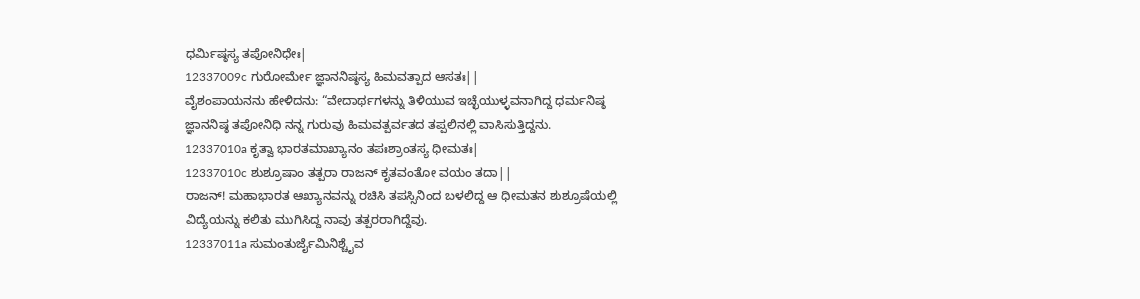ಧರ್ಮಿಷ್ಠಸ್ಯ ತಪೋನಿಧೇಃ|
12337009c ಗುರೋರ್ಮೇ ಜ್ಞಾನನಿಷ್ಠಸ್ಯ ಹಿಮವತ್ಪಾದ ಆಸತಃ||
ವೈಶಂಪಾಯನನು ಹೇಳಿದನು: “ವೇದಾರ್ಥಗಳನ್ನು ತಿಳಿಯುವ ಇಚ್ಛೆಯುಳ್ಳವನಾಗಿದ್ದ ಧರ್ಮನಿಷ್ಠ ಜ್ಞಾನನಿಷ್ಠ ತಪೋನಿಧಿ ನನ್ನ ಗುರುವು ಹಿಮವತ್ಪರ್ವತದ ತಪ್ಪಲಿನಲ್ಲಿ ವಾಸಿಸುತ್ತಿದ್ದನು.
12337010a ಕೃತ್ವಾ ಭಾರತಮಾಖ್ಯಾನಂ ತಪಃಶ್ರಾಂತಸ್ಯ ಧೀಮತಃ|
12337010c ಶುಶ್ರೂಷಾಂ ತತ್ಪರಾ ರಾಜನ್ ಕೃತವಂತೋ ವಯಂ ತದಾ||
ರಾಜನ್! ಮಹಾಭಾರತ ಆಖ್ಯಾನವನ್ನು ರಚಿಸಿ ತಪಸ್ಸಿನಿಂದ ಬಳಲಿದ್ದ ಆ ಧೀಮತನ ಶುಶ್ರೂಷೆಯಲ್ಲಿ ವಿದ್ಯೆಯನ್ನು ಕಲಿತು ಮುಗಿಸಿದ್ದ ನಾವು ತತ್ಪರರಾಗಿದ್ದೆವು.
12337011a ಸುಮಂತುರ್ಜೈಮಿನಿಶ್ಚೈವ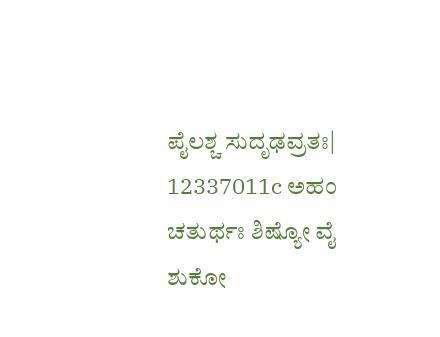ಪೈಲಶ್ಚ ಸುದೃಢವ್ರತಃ|
12337011c ಅಹಂ ಚತುರ್ಥಃ ಶಿಷ್ಯೋ ವೈ ಶುಕೋ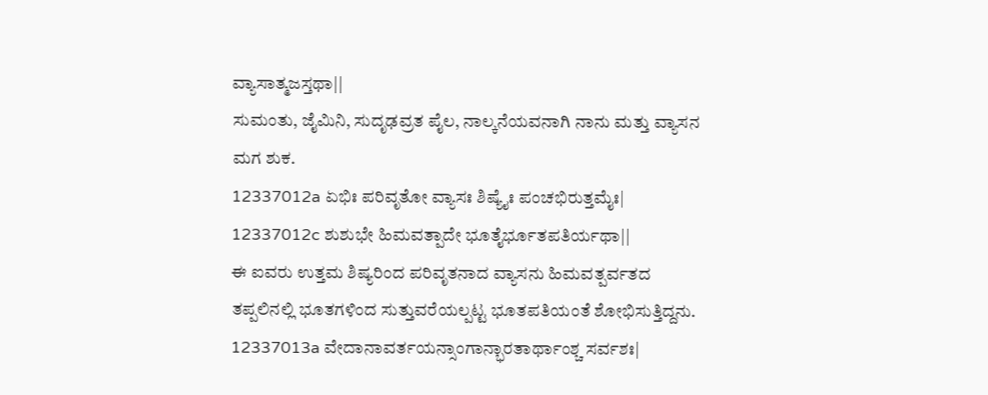ವ್ಯಾಸಾತ್ಮಜಸ್ತಥಾ||
ಸುಮಂತು, ಜೈಮಿನಿ, ಸುದೃಢವ್ರತ ಪೈಲ, ನಾಲ್ಕನೆಯವನಾಗಿ ನಾನು ಮತ್ತು ವ್ಯಾಸನ ಮಗ ಶುಕ.
12337012a ಏಭಿಃ ಪರಿವೃತೋ ವ್ಯಾಸಃ ಶಿಷ್ಯೈಃ ಪಂಚಭಿರುತ್ತಮೈಃ|
12337012c ಶುಶುಭೇ ಹಿಮವತ್ಪಾದೇ ಭೂತೈರ್ಭೂತಪತಿರ್ಯಥಾ||
ಈ ಐವರು ಉತ್ತಮ ಶಿಷ್ಯರಿಂದ ಪರಿವೃತನಾದ ವ್ಯಾಸನು ಹಿಮವತ್ಪರ್ವತದ ತಪ್ಪಲಿನಲ್ಲಿ ಭೂತಗಳಿಂದ ಸುತ್ತುವರೆಯಲ್ಪಟ್ಟ ಭೂತಪತಿಯಂತೆ ಶೋಭಿಸುತ್ತಿದ್ದನು.
12337013a ವೇದಾನಾವರ್ತಯನ್ಸಾಂಗಾನ್ಭಾರತಾರ್ಥಾಂಶ್ಚ ಸರ್ವಶಃ|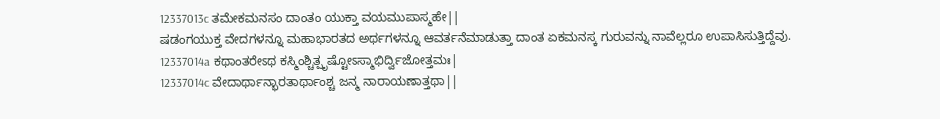12337013c ತಮೇಕಮನಸಂ ದಾಂತಂ ಯುಕ್ತಾ ವಯಮುಪಾಸ್ಮಹೇ||
ಷಡಂಗಯುಕ್ತ ವೇದಗಳನ್ನೂ ಮಹಾಭಾರತದ ಅರ್ಥಗಳನ್ನೂ ಆವರ್ತನೆಮಾಡುತ್ತಾ ದಾಂತ ಏಕಮನಸ್ಕ ಗುರುವನ್ನು ನಾವೆಲ್ಲರೂ ಉಪಾಸಿಸುತ್ತಿದ್ದೆವು.
12337014a ಕಥಾಂತರೇಽಥ ಕಸ್ಮಿಂಶ್ಚಿತ್ಪೃಷ್ಟೋಽಸ್ಮಾಭಿರ್ದ್ವಿಜೋತ್ತಮಃ|
12337014c ವೇದಾರ್ಥಾನ್ಭಾರತಾರ್ಥಾಂಶ್ಚ ಜನ್ಮ ನಾರಾಯಣಾತ್ತಥಾ||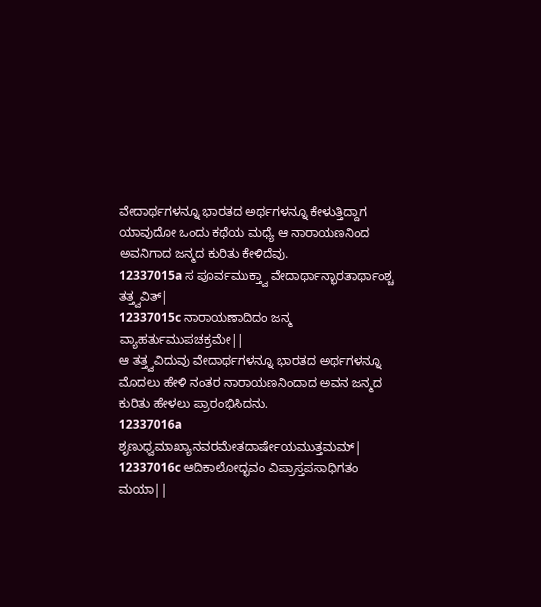ವೇದಾರ್ಥಗಳನ್ನೂ ಭಾರತದ ಅರ್ಥಗಳನ್ನೂ ಕೇಳುತ್ತಿದ್ದಾಗ ಯಾವುದೋ ಒಂದು ಕಥೆಯ ಮಧ್ಯೆ ಆ ನಾರಾಯಣನಿಂದ ಅವನಿಗಾದ ಜನ್ಮದ ಕುರಿತು ಕೇಳಿದೆವು.
12337015a ಸ ಪೂರ್ವಮುಕ್ತ್ವಾ ವೇದಾರ್ಥಾನ್ಭಾರತಾರ್ಥಾಂಶ್ಚ ತತ್ತ್ವವಿತ್|
12337015c ನಾರಾಯಣಾದಿದಂ ಜನ್ಮ ವ್ಯಾಹರ್ತುಮುಪಚಕ್ರಮೇ||
ಆ ತತ್ತ್ವವಿದುವು ವೇದಾರ್ಥಗಳನ್ನೂ ಭಾರತದ ಅರ್ಥಗಳನ್ನೂ ಮೊದಲು ಹೇಳಿ ನಂತರ ನಾರಾಯಣನಿಂದಾದ ಅವನ ಜನ್ಮದ ಕುರಿತು ಹೇಳಲು ಪ್ರಾರಂಭಿಸಿದನು.
12337016a ಶೃಣುಧ್ವಮಾಖ್ಯಾನವರಮೇತದಾರ್ಷೇಯಮುತ್ತಮಮ್|
12337016c ಆದಿಕಾಲೋದ್ಭವಂ ವಿಪ್ರಾಸ್ತಪಸಾಧಿಗತಂ ಮಯಾ||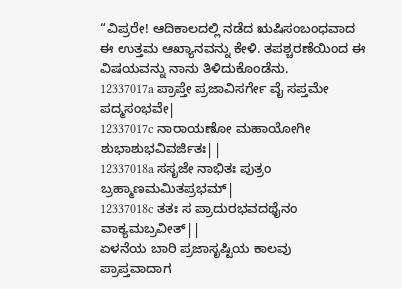“ವಿಪ್ರರೇ! ಆದಿಕಾಲದಲ್ಲಿ ನಡೆದ ಋಷಿಸಂಬಂಧವಾದ ಈ ಉತ್ತಮ ಆಖ್ಯಾನವನ್ನು ಕೇಳಿ. ತಪಶ್ಚರಣೆಯಿಂದ ಈ ವಿಷಯವನ್ನು ನಾನು ತಿಳಿದುಕೊಂಡೆನು.
12337017a ಪ್ರಾಪ್ತೇ ಪ್ರಜಾವಿಸರ್ಗೇ ವೈ ಸಪ್ತಮೇ ಪದ್ಮಸಂಭವೇ|
12337017c ನಾರಾಯಣೋ ಮಹಾಯೋಗೀ ಶುಭಾಶುಭವಿವರ್ಜಿತಃ||
12337018a ಸಸೃಜೇ ನಾಭಿತಃ ಪುತ್ರಂ ಬ್ರಹ್ಮಾಣಮಮಿತಪ್ರಭಮ್|
12337018c ತತಃ ಸ ಪ್ರಾದುರಭವದಥೈನಂ ವಾಕ್ಯಮಬ್ರವೀತ್||
ಏಳನೆಯ ಬಾರಿ ಪ್ರಜಾಸೃಷ್ಟಿಯ ಕಾಲವು ಪ್ರಾಪ್ತವಾದಾಗ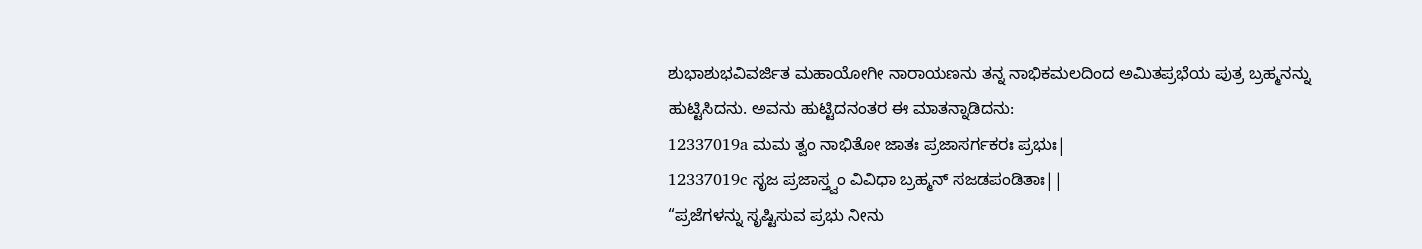ಶುಭಾಶುಭವಿವರ್ಜಿತ ಮಹಾಯೋಗೀ ನಾರಾಯಣನು ತನ್ನ ನಾಭಿಕಮಲದಿಂದ ಅಮಿತಪ್ರಭೆಯ ಪುತ್ರ ಬ್ರಹ್ಮನನ್ನು ಹುಟ್ಟಿಸಿದನು. ಅವನು ಹುಟ್ಟಿದನಂತರ ಈ ಮಾತನ್ನಾಡಿದನು:
12337019a ಮಮ ತ್ವಂ ನಾಭಿತೋ ಜಾತಃ ಪ್ರಜಾಸರ್ಗಕರಃ ಪ್ರಭುಃ|
12337019c ಸೃಜ ಪ್ರಜಾಸ್ತ್ವಂ ವಿವಿಧಾ ಬ್ರಹ್ಮನ್ ಸಜಡಪಂಡಿತಾಃ||
“ಪ್ರಜೆಗಳನ್ನು ಸೃಷ್ಟಿಸುವ ಪ್ರಭು ನೀನು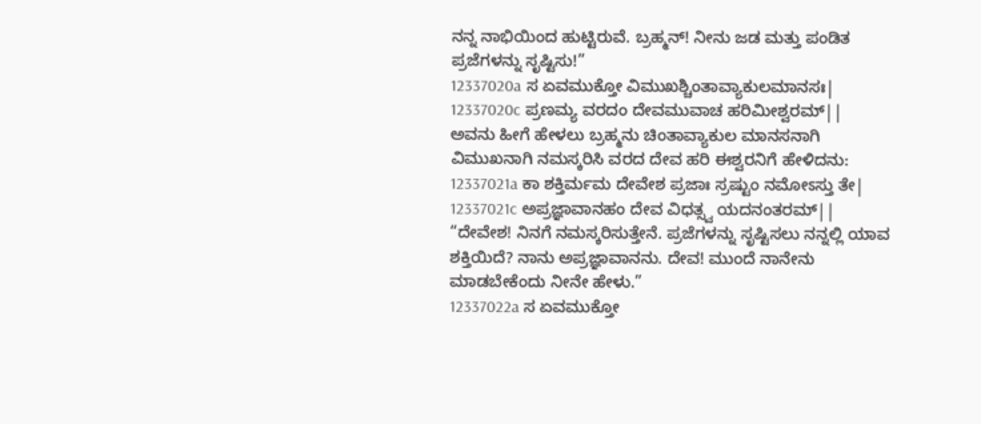ನನ್ನ ನಾಭಿಯಿಂದ ಹುಟ್ಟಿರುವೆ. ಬ್ರಹ್ಮನ್! ನೀನು ಜಡ ಮತ್ತು ಪಂಡಿತ ಪ್ರಜೆಗಳನ್ನು ಸೃಷ್ಟಿಸು!”
12337020a ಸ ಏವಮುಕ್ತೋ ವಿಮುಖಶ್ಚಿಂತಾವ್ಯಾಕುಲಮಾನಸಃ|
12337020c ಪ್ರಣಮ್ಯ ವರದಂ ದೇವಮುವಾಚ ಹರಿಮೀಶ್ವರಮ್||
ಅವನು ಹೀಗೆ ಹೇಳಲು ಬ್ರಹ್ಮನು ಚಿಂತಾವ್ಯಾಕುಲ ಮಾನಸನಾಗಿ ವಿಮುಖನಾಗಿ ನಮಸ್ಕರಿಸಿ ವರದ ದೇವ ಹರಿ ಈಶ್ವರನಿಗೆ ಹೇಳಿದನು:
12337021a ಕಾ ಶಕ್ತಿರ್ಮಮ ದೇವೇಶ ಪ್ರಜಾಃ ಸ್ರಷ್ಟುಂ ನಮೋಽಸ್ತು ತೇ|
12337021c ಅಪ್ರಜ್ಞಾವಾನಹಂ ದೇವ ವಿಧತ್ಸ್ವ ಯದನಂತರಮ್||
“ದೇವೇಶ! ನಿನಗೆ ನಮಸ್ಕರಿಸುತ್ತೇನೆ. ಪ್ರಜೆಗಳನ್ನು ಸೃಷ್ಟಿಸಲು ನನ್ನಲ್ಲಿ ಯಾವ ಶಕ್ತಿಯಿದೆ? ನಾನು ಅಪ್ರಜ್ಞಾವಾನನು. ದೇವ! ಮುಂದೆ ನಾನೇನು ಮಾಡಬೇಕೆಂದು ನೀನೇ ಹೇಳು.”
12337022a ಸ ಏವಮುಕ್ತೋ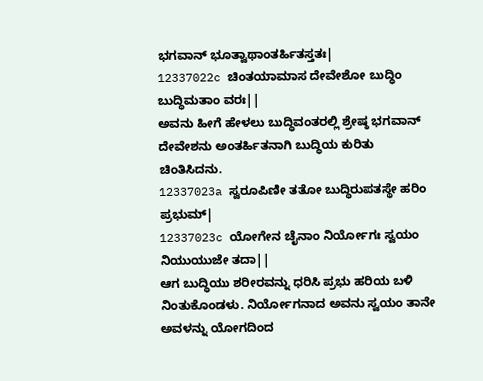ಭಗವಾನ್ ಭೂತ್ವಾಥಾಂತರ್ಹಿತಸ್ತತಃ|
12337022c ಚಿಂತಯಾಮಾಸ ದೇವೇಶೋ ಬುದ್ಧಿಂ ಬುದ್ಧಿಮತಾಂ ವರಃ||
ಅವನು ಹೀಗೆ ಹೇಳಲು ಬುದ್ಧಿವಂತರಲ್ಲಿ ಶ್ರೇಷ್ಠ ಭಗವಾನ್ ದೇವೇಶನು ಅಂತರ್ಹಿತನಾಗಿ ಬುದ್ಧಿಯ ಕುರಿತು ಚಿಂತಿಸಿದನು.
12337023a ಸ್ವರೂಪಿಣೀ ತತೋ ಬುದ್ಧಿರುಪತಸ್ಥೇ ಹರಿಂ ಪ್ರಭುಮ್|
12337023c ಯೋಗೇನ ಚೈನಾಂ ನಿರ್ಯೋಗಃ ಸ್ವಯಂ ನಿಯುಯುಜೇ ತದಾ||
ಆಗ ಬುದ್ಧಿಯು ಶರೀರವನ್ನು ಧರಿಸಿ ಪ್ರಭು ಹರಿಯ ಬಳಿ ನಿಂತುಕೊಂಡಳು. ನಿರ್ಯೋಗನಾದ ಅವನು ಸ್ವಯಂ ತಾನೇ ಅವಳನ್ನು ಯೋಗದಿಂದ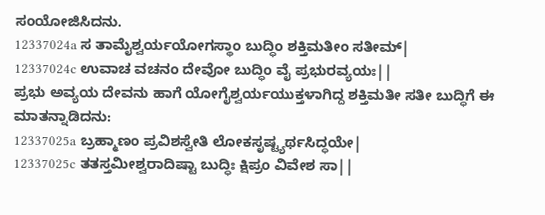ಸಂಯೋಜಿಸಿದನು.
12337024a ಸ ತಾಮೈಶ್ವರ್ಯಯೋಗಸ್ಥಾಂ ಬುದ್ಧಿಂ ಶಕ್ತಿಮತೀಂ ಸತೀಮ್|
12337024c ಉವಾಚ ವಚನಂ ದೇವೋ ಬುದ್ಧಿಂ ವೈ ಪ್ರಭುರವ್ಯಯಃ||
ಪ್ರಭು ಅವ್ಯಯ ದೇವನು ಹಾಗೆ ಯೋಗೈಶ್ವರ್ಯಯುಕ್ತಳಾಗಿದ್ದ ಶಕ್ತಿಮತೀ ಸತೀ ಬುದ್ಧಿಗೆ ಈ ಮಾತನ್ನಾಡಿದನು:
12337025a ಬ್ರಹ್ಮಾಣಂ ಪ್ರವಿಶಸ್ವೇತಿ ಲೋಕಸೃಷ್ಟ್ಯರ್ಥಸಿದ್ಧಯೇ|
12337025c ತತಸ್ತಮೀಶ್ವರಾದಿಷ್ಟಾ ಬುದ್ಧಿಃ ಕ್ಷಿಪ್ರಂ ವಿವೇಶ ಸಾ||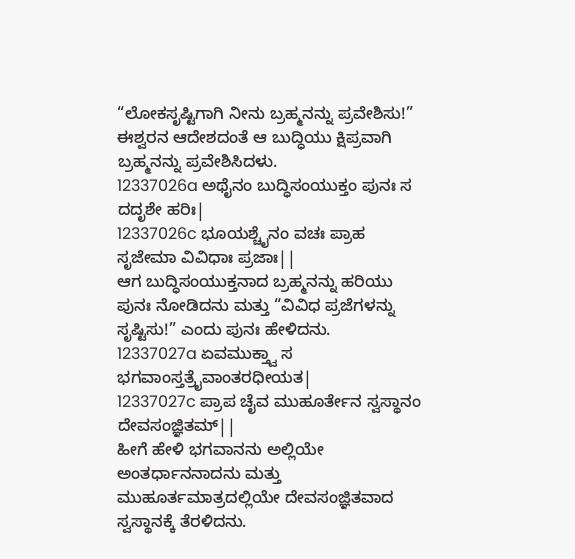“ಲೋಕಸೃಷ್ಟಿಗಾಗಿ ನೀನು ಬ್ರಹ್ಮನನ್ನು ಪ್ರವೇಶಿಸು!” ಈಶ್ವರನ ಆದೇಶದಂತೆ ಆ ಬುದ್ಧಿಯು ಕ್ಷಿಪ್ರವಾಗಿ ಬ್ರಹ್ಮನನ್ನು ಪ್ರವೇಶಿಸಿದಳು.
12337026a ಅಥೈನಂ ಬುದ್ಧಿಸಂಯುಕ್ತಂ ಪುನಃ ಸ ದದೃಶೇ ಹರಿಃ|
12337026c ಭೂಯಶ್ಚೈನಂ ವಚಃ ಪ್ರಾಹ ಸೃಜೇಮಾ ವಿವಿಧಾಃ ಪ್ರಜಾಃ||
ಆಗ ಬುದ್ಧಿಸಂಯುಕ್ತನಾದ ಬ್ರಹ್ಮನನ್ನು ಹರಿಯು ಪುನಃ ನೋಡಿದನು ಮತ್ತು “ವಿವಿಧ ಪ್ರಜೆಗಳನ್ನು ಸೃಷ್ಟಿಸು!” ಎಂದು ಪುನಃ ಹೇಳಿದನು.
12337027a ಏವಮುಕ್ತ್ವಾ ಸ ಭಗವಾಂಸ್ತತ್ರೈವಾಂತರಧೀಯತ|
12337027c ಪ್ರಾಪ ಚೈವ ಮುಹೂರ್ತೇನ ಸ್ವಸ್ಥಾನಂ ದೇವಸಂಜ್ಞಿತಮ್||
ಹೀಗೆ ಹೇಳಿ ಭಗವಾನನು ಅಲ್ಲಿಯೇ ಅಂತರ್ಧಾನನಾದನು ಮತ್ತು ಮುಹೂರ್ತಮಾತ್ರದಲ್ಲಿಯೇ ದೇವಸಂಜ್ಞಿತವಾದ ಸ್ವಸ್ಥಾನಕ್ಕೆ ತೆರಳಿದನು.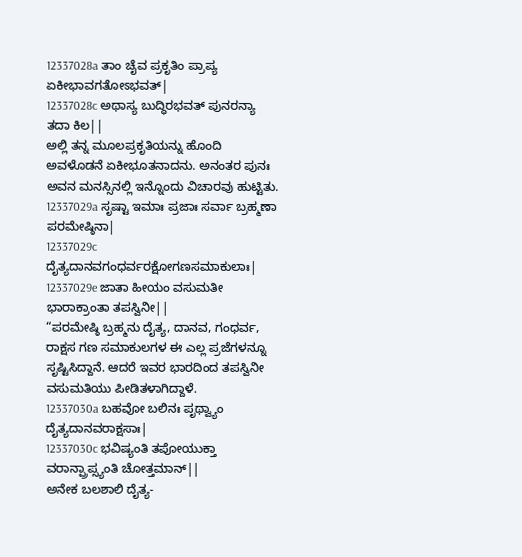12337028a ತಾಂ ಚೈವ ಪ್ರಕೃತಿಂ ಪ್ರಾಪ್ಯ ಏಕೀಭಾವಗತೋಽಭವತ್|
12337028c ಅಥಾಸ್ಯ ಬುದ್ಧಿರಭವತ್ ಪುನರನ್ಯಾ ತದಾ ಕಿಲ||
ಅಲ್ಲಿ ತನ್ನ ಮೂಲಪ್ರಕೃತಿಯನ್ನು ಹೊಂದಿ ಅವಳೊಡನೆ ಏಕೀಭೂತನಾದನು. ಅನಂತರ ಪುನಃ ಅವನ ಮನಸ್ಸಿನಲ್ಲಿ ಇನ್ನೊಂದು ವಿಚಾರವು ಹುಟ್ಟಿತು.
12337029a ಸೃಷ್ಟಾ ಇಮಾಃ ಪ್ರಜಾಃ ಸರ್ವಾ ಬ್ರಹ್ಮಣಾ ಪರಮೇಷ್ಠಿನಾ|
12337029c ದೈತ್ಯದಾನವಗಂಧರ್ವರಕ್ಷೋಗಣಸಮಾಕುಲಾಃ|
12337029e ಜಾತಾ ಹೀಯಂ ವಸುಮತೀ ಭಾರಾಕ್ರಾಂತಾ ತಪಸ್ವಿನೀ||
“ಪರಮೇಷ್ಠಿ ಬ್ರಹ್ಮನು ದೈತ್ಯ, ದಾನವ, ಗಂಧರ್ವ, ರಾಕ್ಷಸ ಗಣ ಸಮಾಕುಲಗಳ ಈ ಎಲ್ಲ ಪ್ರಜೆಗಳನ್ನೂ ಸೃಷ್ಟಿಸಿದ್ದಾನೆ. ಆದರೆ ಇವರ ಭಾರದಿಂದ ತಪಸ್ವಿನೀ ವಸುಮತಿಯು ಪೀಡಿತಳಾಗಿದ್ದಾಳೆ.
12337030a ಬಹವೋ ಬಲಿನಃ ಪೃಥ್ವ್ಯಾಂ ದೈತ್ಯದಾನವರಾಕ್ಷಸಾಃ|
12337030c ಭವಿಷ್ಯಂತಿ ತಪೋಯುಕ್ತಾ ವರಾನ್ಪ್ರಾಪ್ಸ್ಯಂತಿ ಚೋತ್ತಮಾನ್||
ಅನೇಕ ಬಲಶಾಲಿ ದೈತ್ಯ-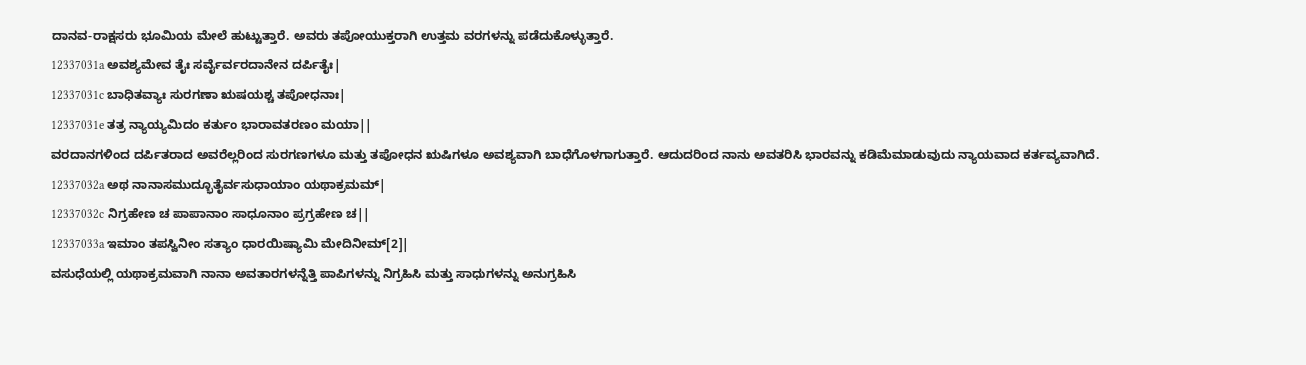ದಾನವ-ರಾಕ್ಷಸರು ಭೂಮಿಯ ಮೇಲೆ ಹುಟ್ಟುತ್ತಾರೆ. ಅವರು ತಪೋಯುಕ್ತರಾಗಿ ಉತ್ತಮ ವರಗಳನ್ನು ಪಡೆದುಕೊಳ್ಳುತ್ತಾರೆ.
12337031a ಅವಶ್ಯಮೇವ ತೈಃ ಸರ್ವೈರ್ವರದಾನೇನ ದರ್ಪಿತೈಃ|
12337031c ಬಾಧಿತವ್ಯಾಃ ಸುರಗಣಾ ಋಷಯಶ್ಚ ತಪೋಧನಾಃ|
12337031e ತತ್ರ ನ್ಯಾಯ್ಯಮಿದಂ ಕರ್ತುಂ ಭಾರಾವತರಣಂ ಮಯಾ||
ವರದಾನಗಳಿಂದ ದರ್ಪಿತರಾದ ಅವರೆಲ್ಲರಿಂದ ಸುರಗಣಗಳೂ ಮತ್ತು ತಪೋಧನ ಋಷಿಗಳೂ ಅವಶ್ಯವಾಗಿ ಬಾಧೆಗೊಳಗಾಗುತ್ತಾರೆ. ಆದುದರಿಂದ ನಾನು ಅವತರಿಸಿ ಭಾರವನ್ನು ಕಡಿಮೆಮಾಡುವುದು ನ್ಯಾಯವಾದ ಕರ್ತವ್ಯವಾಗಿದೆ.
12337032a ಅಥ ನಾನಾಸಮುದ್ಭೂತೈರ್ವಸುಧಾಯಾಂ ಯಥಾಕ್ರಮಮ್|
12337032c ನಿಗ್ರಹೇಣ ಚ ಪಾಪಾನಾಂ ಸಾಧೂನಾಂ ಪ್ರಗ್ರಹೇಣ ಚ||
12337033a ಇಮಾಂ ತಪಸ್ವಿನೀಂ ಸತ್ಯಾಂ ಧಾರಯಿಷ್ಯಾಮಿ ಮೇದಿನೀಮ್[2]|
ವಸುಧೆಯಲ್ಲಿ ಯಥಾಕ್ರಮವಾಗಿ ನಾನಾ ಅವತಾರಗಳನ್ನೆತ್ತಿ ಪಾಪಿಗಳನ್ನು ನಿಗ್ರಹಿಸಿ ಮತ್ತು ಸಾಧುಗಳನ್ನು ಅನುಗ್ರಹಿಸಿ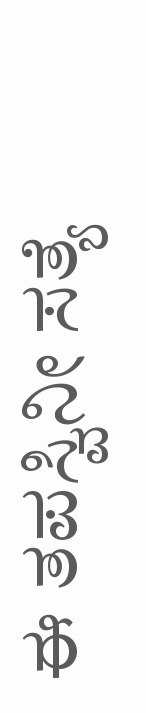ಈ ತಪಸ್ವಿನೀ ಸತ್ಯೆ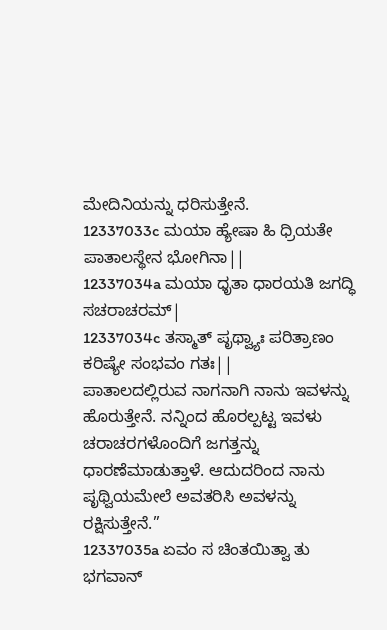ಮೇದಿನಿಯನ್ನು ಧರಿಸುತ್ತೇನೆ.
12337033c ಮಯಾ ಹ್ಯೇಷಾ ಹಿ ಧ್ರಿಯತೇ ಪಾತಾಲಸ್ಥೇನ ಭೋಗಿನಾ||
12337034a ಮಯಾ ಧೃತಾ ಧಾರಯತಿ ಜಗದ್ಧಿ ಸಚರಾಚರಮ್|
12337034c ತಸ್ಮಾತ್ ಪೃಥ್ವ್ಯಾಃ ಪರಿತ್ರಾಣಂ ಕರಿಷ್ಯೇ ಸಂಭವಂ ಗತಃ||
ಪಾತಾಲದಲ್ಲಿರುವ ನಾಗನಾಗಿ ನಾನು ಇವಳನ್ನು ಹೊರುತ್ತೇನೆ. ನನ್ನಿಂದ ಹೊರಲ್ಪಟ್ಟ ಇವಳು ಚರಾಚರಗಳೊಂದಿಗೆ ಜಗತ್ತನ್ನು ಧಾರಣೆಮಾಡುತ್ತಾಳೆ. ಆದುದರಿಂದ ನಾನು ಪೃಥ್ವಿಯಮೇಲೆ ಅವತರಿಸಿ ಅವಳನ್ನು ರಕ್ಷಿಸುತ್ತೇನೆ.”
12337035a ಏವಂ ಸ ಚಿಂತಯಿತ್ವಾ ತು ಭಗವಾನ್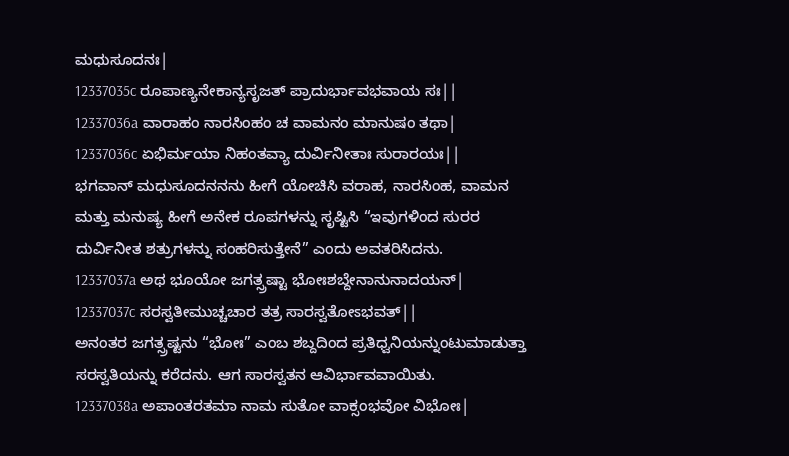ಮಧುಸೂದನಃ|
12337035c ರೂಪಾಣ್ಯನೇಕಾನ್ಯಸೃಜತ್ ಪ್ರಾದುರ್ಭಾವಭವಾಯ ಸಃ||
12337036a ವಾರಾಹಂ ನಾರಸಿಂಹಂ ಚ ವಾಮನಂ ಮಾನುಷಂ ತಥಾ|
12337036c ಏಭಿರ್ಮಯಾ ನಿಹಂತವ್ಯಾ ದುರ್ವಿನೀತಾಃ ಸುರಾರಯಃ||
ಭಗವಾನ್ ಮಧುಸೂದನನನು ಹೀಗೆ ಯೋಚಿಸಿ ವರಾಹ, ನಾರಸಿಂಹ, ವಾಮನ ಮತ್ತು ಮನುಷ್ಯ ಹೀಗೆ ಅನೇಕ ರೂಪಗಳನ್ನು ಸೃಷ್ಟಿಸಿ “ಇವುಗಳಿಂದ ಸುರರ ದುರ್ವಿನೀತ ಶತ್ರುಗಳನ್ನು ಸಂಹರಿಸುತ್ತೇನೆ” ಎಂದು ಅವತರಿಸಿದನು.
12337037a ಅಥ ಭೂಯೋ ಜಗತ್ಸ್ರಷ್ಟಾ ಭೋಃಶಬ್ದೇನಾನುನಾದಯನ್|
12337037c ಸರಸ್ವತೀಮುಚ್ಚಚಾರ ತತ್ರ ಸಾರಸ್ವತೋಽಭವತ್||
ಅನಂತರ ಜಗತ್ಸ್ರಷ್ಟನು “ಭೋಃ” ಎಂಬ ಶಬ್ದದಿಂದ ಪ್ರತಿಧ್ವನಿಯನ್ನುಂಟುಮಾಡುತ್ತಾ ಸರಸ್ವತಿಯನ್ನು ಕರೆದನು. ಆಗ ಸಾರಸ್ವತನ ಆವಿರ್ಭಾವವಾಯಿತು.
12337038a ಅಪಾಂತರತಮಾ ನಾಮ ಸುತೋ ವಾಕ್ಸಂಭವೋ ವಿಭೋಃ|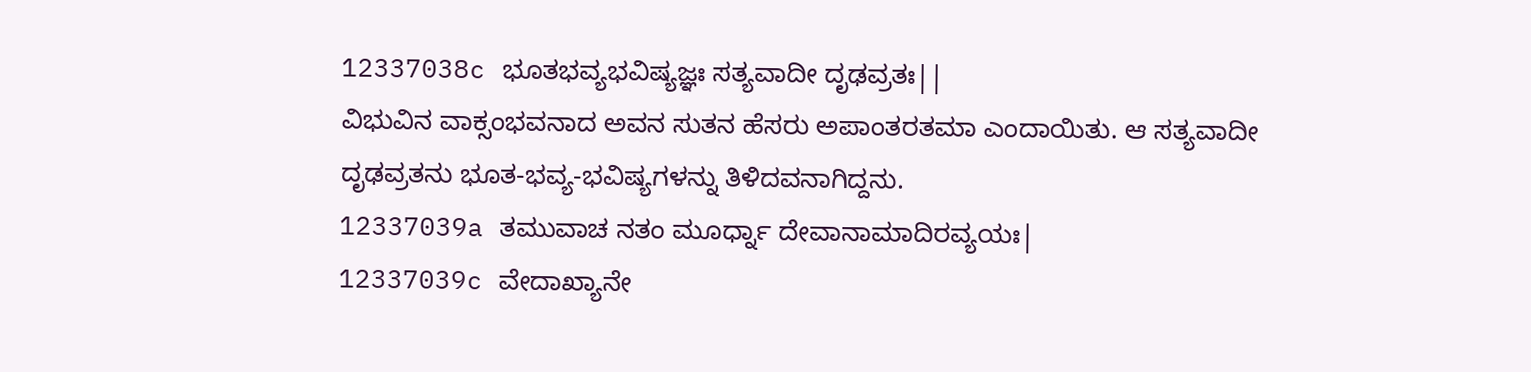12337038c ಭೂತಭವ್ಯಭವಿಷ್ಯಜ್ಞಃ ಸತ್ಯವಾದೀ ದೃಢವ್ರತಃ||
ವಿಭುವಿನ ವಾಕ್ಸಂಭವನಾದ ಅವನ ಸುತನ ಹೆಸರು ಅಪಾಂತರತಮಾ ಎಂದಾಯಿತು. ಆ ಸತ್ಯವಾದೀ ದೃಢವ್ರತನು ಭೂತ-ಭವ್ಯ-ಭವಿಷ್ಯಗಳನ್ನು ತಿಳಿದವನಾಗಿದ್ದನು.
12337039a ತಮುವಾಚ ನತಂ ಮೂರ್ಧ್ನಾ ದೇವಾನಾಮಾದಿರವ್ಯಯಃ|
12337039c ವೇದಾಖ್ಯಾನೇ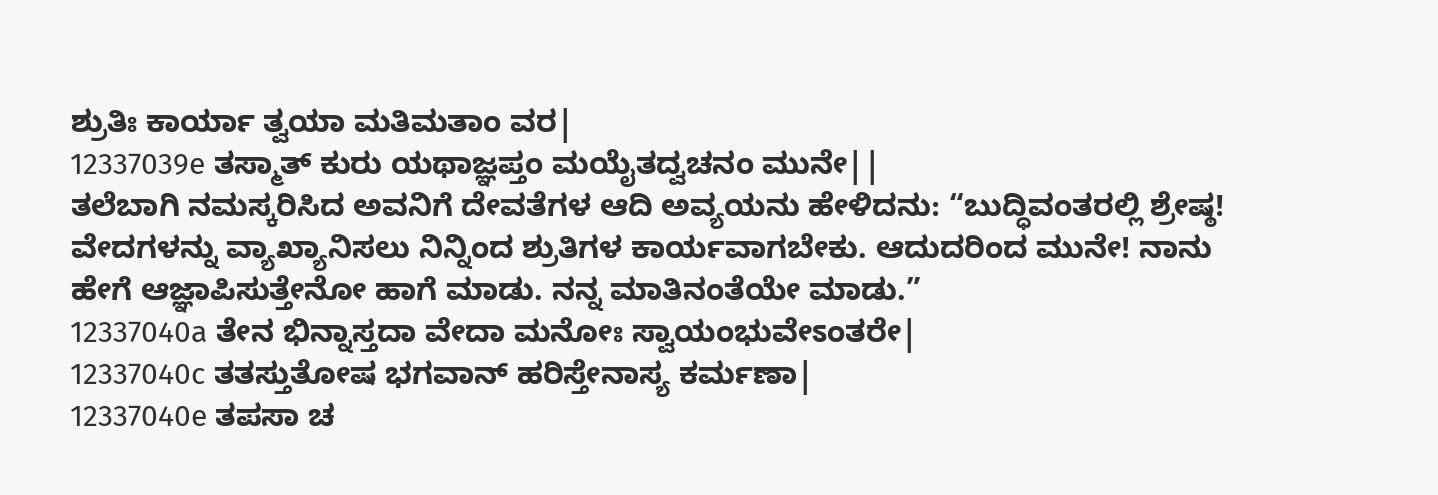ಶ್ರುತಿಃ ಕಾರ್ಯಾ ತ್ವಯಾ ಮತಿಮತಾಂ ವರ|
12337039e ತಸ್ಮಾತ್ ಕುರು ಯಥಾಜ್ಞಪ್ತಂ ಮಯೈತದ್ವಚನಂ ಮುನೇ||
ತಲೆಬಾಗಿ ನಮಸ್ಕರಿಸಿದ ಅವನಿಗೆ ದೇವತೆಗಳ ಆದಿ ಅವ್ಯಯನು ಹೇಳಿದನು: “ಬುದ್ಧಿವಂತರಲ್ಲಿ ಶ್ರೇಷ್ಠ! ವೇದಗಳನ್ನು ವ್ಯಾಖ್ಯಾನಿಸಲು ನಿನ್ನಿಂದ ಶ್ರುತಿಗಳ ಕಾರ್ಯವಾಗಬೇಕು. ಆದುದರಿಂದ ಮುನೇ! ನಾನು ಹೇಗೆ ಆಜ್ಞಾಪಿಸುತ್ತೇನೋ ಹಾಗೆ ಮಾಡು. ನನ್ನ ಮಾತಿನಂತೆಯೇ ಮಾಡು.”
12337040a ತೇನ ಭಿನ್ನಾಸ್ತದಾ ವೇದಾ ಮನೋಃ ಸ್ವಾಯಂಭುವೇಽಂತರೇ|
12337040c ತತಸ್ತುತೋಷ ಭಗವಾನ್ ಹರಿಸ್ತೇನಾಸ್ಯ ಕರ್ಮಣಾ|
12337040e ತಪಸಾ ಚ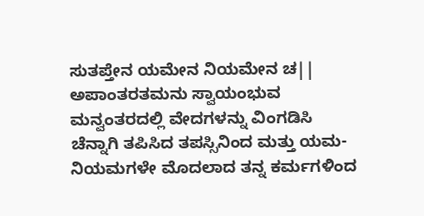ಸುತಪ್ತೇನ ಯಮೇನ ನಿಯಮೇನ ಚ||
ಅಪಾಂತರತಮನು ಸ್ವಾಯಂಭುವ ಮನ್ವಂತರದಲ್ಲಿ ವೇದಗಳನ್ನು ವಿಂಗಡಿಸಿ ಚೆನ್ನಾಗಿ ತಪಿಸಿದ ತಪಸ್ಸಿನಿಂದ ಮತ್ತು ಯಮ-ನಿಯಮಗಳೇ ಮೊದಲಾದ ತನ್ನ ಕರ್ಮಗಳಿಂದ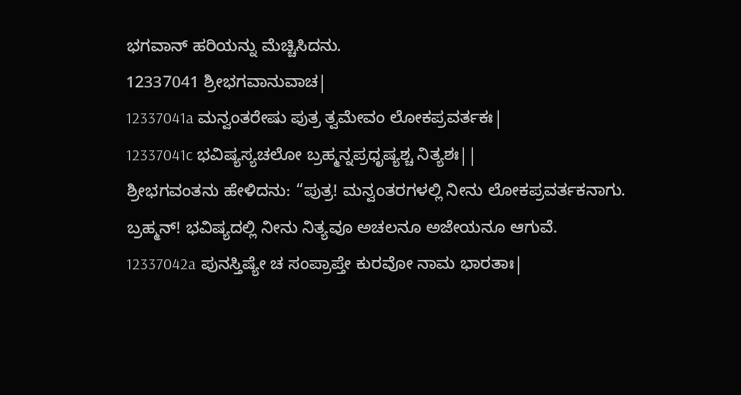ಭಗವಾನ್ ಹರಿಯನ್ನು ಮೆಚ್ಚಿಸಿದನು.
12337041 ಶ್ರೀಭಗವಾನುವಾಚ|
12337041a ಮನ್ವಂತರೇಷು ಪುತ್ರ ತ್ವಮೇವಂ ಲೋಕಪ್ರವರ್ತಕಃ|
12337041c ಭವಿಷ್ಯಸ್ಯಚಲೋ ಬ್ರಹ್ಮನ್ನಪ್ರಧೃಷ್ಯಶ್ಚ ನಿತ್ಯಶಃ||
ಶ್ರೀಭಗವಂತನು ಹೇಳಿದನು: “ಪುತ್ರ! ಮನ್ವಂತರಗಳಲ್ಲಿ ನೀನು ಲೋಕಪ್ರವರ್ತಕನಾಗು. ಬ್ರಹ್ಮನ್! ಭವಿಷ್ಯದಲ್ಲಿ ನೀನು ನಿತ್ಯವೂ ಅಚಲನೂ ಅಜೇಯನೂ ಆಗುವೆ.
12337042a ಪುನಸ್ತಿಷ್ಯೇ ಚ ಸಂಪ್ರಾಪ್ತೇ ಕುರವೋ ನಾಮ ಭಾರತಾಃ|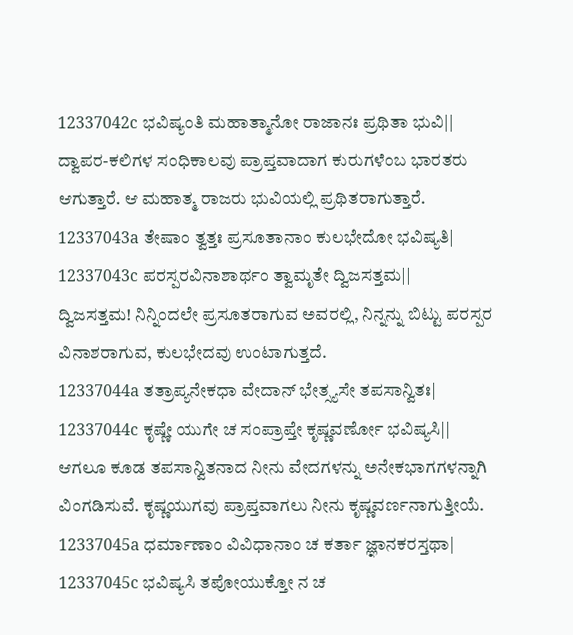12337042c ಭವಿಷ್ಯಂತಿ ಮಹಾತ್ಮಾನೋ ರಾಜಾನಃ ಪ್ರಥಿತಾ ಭುವಿ||
ದ್ವಾಪರ-ಕಲಿಗಳ ಸಂಧಿಕಾಲವು ಪ್ರಾಪ್ತವಾದಾಗ ಕುರುಗಳೆಂಬ ಭಾರತರು ಆಗುತ್ತಾರೆ. ಆ ಮಹಾತ್ಮ ರಾಜರು ಭುವಿಯಲ್ಲಿ ಪ್ರಥಿತರಾಗುತ್ತಾರೆ.
12337043a ತೇಷಾಂ ತ್ವತ್ತಃ ಪ್ರಸೂತಾನಾಂ ಕುಲಭೇದೋ ಭವಿಷ್ಯತಿ|
12337043c ಪರಸ್ಪರವಿನಾಶಾರ್ಥಂ ತ್ವಾಮೃತೇ ದ್ವಿಜಸತ್ತಮ||
ದ್ವಿಜಸತ್ತಮ! ನಿನ್ನಿಂದಲೇ ಪ್ರಸೂತರಾಗುವ ಅವರಲ್ಲಿ, ನಿನ್ನನ್ನು ಬಿಟ್ಟು ಪರಸ್ಪರ ವಿನಾಶರಾಗುವ, ಕುಲಭೇದವು ಉಂಟಾಗುತ್ತದೆ.
12337044a ತತ್ರಾಪ್ಯನೇಕಧಾ ವೇದಾನ್ ಭೇತ್ಸ್ಯಸೇ ತಪಸಾನ್ವಿತಃ|
12337044c ಕೃಷ್ಣೇ ಯುಗೇ ಚ ಸಂಪ್ರಾಪ್ತೇ ಕೃಷ್ಣವರ್ಣೋ ಭವಿಷ್ಯಸಿ||
ಆಗಲೂ ಕೂಡ ತಪಸಾನ್ವಿತನಾದ ನೀನು ವೇದಗಳನ್ನು ಅನೇಕಭಾಗಗಳನ್ನಾಗಿ ವಿಂಗಡಿಸುವೆ. ಕೃಷ್ಣಯುಗವು ಪ್ರಾಪ್ತವಾಗಲು ನೀನು ಕೃಷ್ಣವರ್ಣನಾಗುತ್ತೀಯೆ.
12337045a ಧರ್ಮಾಣಾಂ ವಿವಿಧಾನಾಂ ಚ ಕರ್ತಾ ಜ್ಞಾನಕರಸ್ತಥಾ|
12337045c ಭವಿಷ್ಯಸಿ ತಪೋಯುಕ್ತೋ ನ ಚ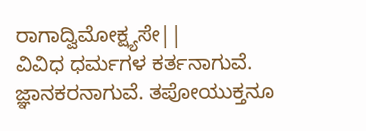ರಾಗಾದ್ವಿಮೋಕ್ಷ್ಯಸೇ||
ವಿವಿಧ ಧರ್ಮಗಳ ಕರ್ತನಾಗುವೆ. ಜ್ಞಾನಕರನಾಗುವೆ. ತಪೋಯುಕ್ತನೂ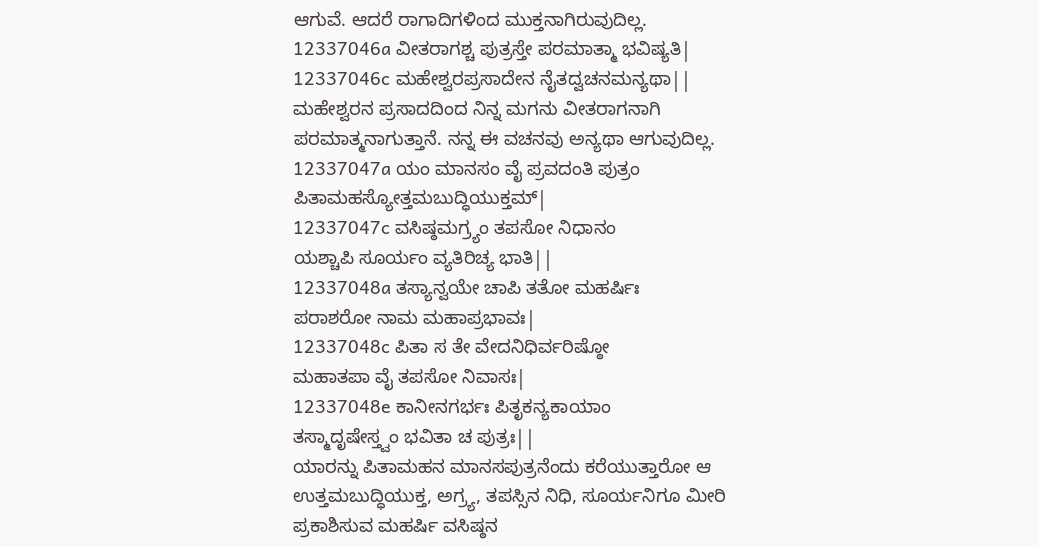ಆಗುವೆ. ಆದರೆ ರಾಗಾದಿಗಳಿಂದ ಮುಕ್ತನಾಗಿರುವುದಿಲ್ಲ.
12337046a ವೀತರಾಗಶ್ಚ ಪುತ್ರಸ್ತೇ ಪರಮಾತ್ಮಾ ಭವಿಷ್ಯತಿ|
12337046c ಮಹೇಶ್ವರಪ್ರಸಾದೇನ ನೈತದ್ವಚನಮನ್ಯಥಾ||
ಮಹೇಶ್ವರನ ಪ್ರಸಾದದಿಂದ ನಿನ್ನ ಮಗನು ವೀತರಾಗನಾಗಿ ಪರಮಾತ್ಮನಾಗುತ್ತಾನೆ. ನನ್ನ ಈ ವಚನವು ಅನ್ಯಥಾ ಆಗುವುದಿಲ್ಲ.
12337047a ಯಂ ಮಾನಸಂ ವೈ ಪ್ರವದಂತಿ ಪುತ್ರಂ
ಪಿತಾಮಹಸ್ಯೋತ್ತಮಬುದ್ಧಿಯುಕ್ತಮ್|
12337047c ವಸಿಷ್ಠಮಗ್ರ್ಯಂ ತಪಸೋ ನಿಧಾನಂ
ಯಶ್ಚಾಪಿ ಸೂರ್ಯಂ ವ್ಯತಿರಿಚ್ಯ ಭಾತಿ||
12337048a ತಸ್ಯಾನ್ವಯೇ ಚಾಪಿ ತತೋ ಮಹರ್ಷಿಃ
ಪರಾಶರೋ ನಾಮ ಮಹಾಪ್ರಭಾವಃ|
12337048c ಪಿತಾ ಸ ತೇ ವೇದನಿಧಿರ್ವರಿಷ್ಠೋ
ಮಹಾತಪಾ ವೈ ತಪಸೋ ನಿವಾಸಃ|
12337048e ಕಾನೀನಗರ್ಭಃ ಪಿತೃಕನ್ಯಕಾಯಾಂ
ತಸ್ಮಾದೃಷೇಸ್ತ್ವಂ ಭವಿತಾ ಚ ಪುತ್ರಃ||
ಯಾರನ್ನು ಪಿತಾಮಹನ ಮಾನಸಪುತ್ರನೆಂದು ಕರೆಯುತ್ತಾರೋ ಆ ಉತ್ತಮಬುದ್ಧಿಯುಕ್ತ, ಅಗ್ರ್ಯ, ತಪಸ್ಸಿನ ನಿಧಿ, ಸೂರ್ಯನಿಗೂ ಮೀರಿ ಪ್ರಕಾಶಿಸುವ ಮಹರ್ಷಿ ವಸಿಷ್ಠನ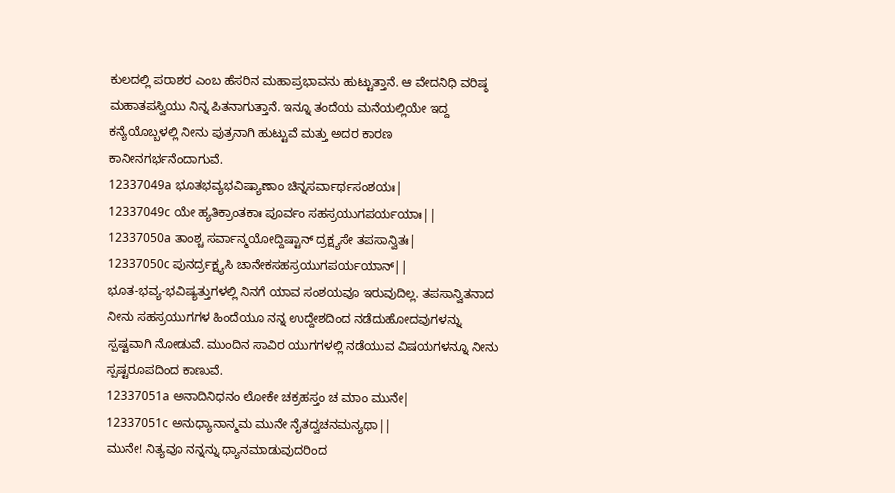ಕುಲದಲ್ಲಿ ಪರಾಶರ ಎಂಬ ಹೆಸರಿನ ಮಹಾಪ್ರಭಾವನು ಹುಟ್ಟುತ್ತಾನೆ. ಆ ವೇದನಿಧಿ ವರಿಷ್ಠ ಮಹಾತಪಸ್ವಿಯು ನಿನ್ನ ಪಿತನಾಗುತ್ತಾನೆ. ಇನ್ನೂ ತಂದೆಯ ಮನೆಯಲ್ಲಿಯೇ ಇದ್ದ ಕನ್ಯೆಯೊಬ್ಬಳಲ್ಲಿ ನೀನು ಪುತ್ರನಾಗಿ ಹುಟ್ಟುವೆ ಮತ್ತು ಅದರ ಕಾರಣ ಕಾನೀನಗರ್ಭನೆಂದಾಗುವೆ.
12337049a ಭೂತಭವ್ಯಭವಿಷ್ಯಾಣಾಂ ಚಿನ್ನಸರ್ವಾರ್ಥಸಂಶಯಃ|
12337049c ಯೇ ಹ್ಯತಿಕ್ರಾಂತಕಾಃ ಪೂರ್ವಂ ಸಹಸ್ರಯುಗಪರ್ಯಯಾಃ||
12337050a ತಾಂಶ್ಚ ಸರ್ವಾನ್ಮಯೋದ್ದಿಷ್ಟಾನ್ ದ್ರಕ್ಷ್ಯಸೇ ತಪಸಾನ್ವಿತಃ|
12337050c ಪುನರ್ದ್ರಕ್ಷ್ಯಸಿ ಚಾನೇಕಸಹಸ್ರಯುಗಪರ್ಯಯಾನ್||
ಭೂತ-ಭವ್ಯ-ಭವಿಷ್ಯತ್ತುಗಳಲ್ಲಿ ನಿನಗೆ ಯಾವ ಸಂಶಯವೂ ಇರುವುದಿಲ್ಲ. ತಪಸಾನ್ವಿತನಾದ ನೀನು ಸಹಸ್ರಯುಗಗಳ ಹಿಂದೆಯೂ ನನ್ನ ಉದ್ದೇಶದಿಂದ ನಡೆದುಹೋದವುಗಳನ್ನು ಸ್ಪಷ್ಟವಾಗಿ ನೋಡುವೆ. ಮುಂದಿನ ಸಾವಿರ ಯುಗಗಳಲ್ಲಿ ನಡೆಯುವ ವಿಷಯಗಳನ್ನೂ ನೀನು ಸ್ಪಷ್ಟರೂಪದಿಂದ ಕಾಣುವೆ.
12337051a ಅನಾದಿನಿಧನಂ ಲೋಕೇ ಚಕ್ರಹಸ್ತಂ ಚ ಮಾಂ ಮುನೇ|
12337051c ಅನುಧ್ಯಾನಾನ್ಮಮ ಮುನೇ ನೈತದ್ವಚನಮನ್ಯಥಾ||
ಮುನೇ! ನಿತ್ಯವೂ ನನ್ನನ್ನು ಧ್ಯಾನಮಾಡುವುದರಿಂದ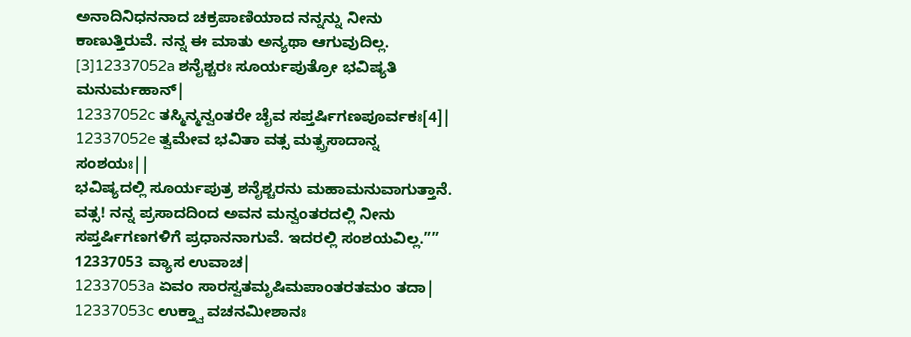ಅನಾದಿನಿಧನನಾದ ಚಕ್ರಪಾಣಿಯಾದ ನನ್ನನ್ನು ನೀನು ಕಾಣುತ್ತಿರುವೆ. ನನ್ನ ಈ ಮಾತು ಅನ್ಯಥಾ ಆಗುವುದಿಲ್ಲ.
[3]12337052a ಶನೈಶ್ಚರಃ ಸೂರ್ಯಪುತ್ರೋ ಭವಿಷ್ಯತಿ ಮನುರ್ಮಹಾನ್|
12337052c ತಸ್ಮಿನ್ಮನ್ವಂತರೇ ಚೈವ ಸಪ್ತರ್ಷಿಗಣಪೂರ್ವಕಃ[4]|
12337052e ತ್ವಮೇವ ಭವಿತಾ ವತ್ಸ ಮತ್ಪ್ರಸಾದಾನ್ನ ಸಂಶಯಃ||
ಭವಿಷ್ಯದಲ್ಲಿ ಸೂರ್ಯಪುತ್ರ ಶನೈಶ್ಚರನು ಮಹಾಮನುವಾಗುತ್ತಾನೆ. ವತ್ಸ! ನನ್ನ ಪ್ರಸಾದದಿಂದ ಅವನ ಮನ್ವಂತರದಲ್ಲಿ ನೀನು ಸಪ್ತರ್ಷಿಗಣಗಳಿಗೆ ಪ್ರಧಾನನಾಗುವೆ. ಇದರಲ್ಲಿ ಸಂಶಯವಿಲ್ಲ.””
12337053 ವ್ಯಾಸ ಉವಾಚ|
12337053a ಏವಂ ಸಾರಸ್ವತಮೃಷಿಮಪಾಂತರತಮಂ ತದಾ|
12337053c ಉಕ್ತ್ವಾ ವಚನಮೀಶಾನಃ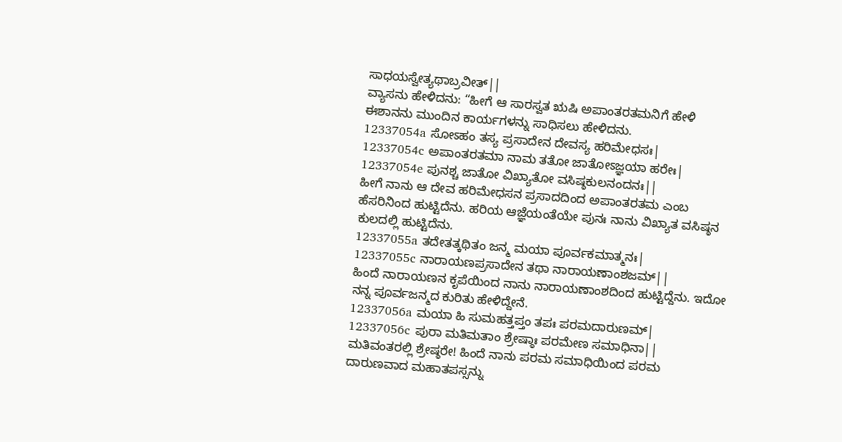ಸಾಧಯಸ್ವೇತ್ಯಥಾಬ್ರವೀತ್||
ವ್ಯಾಸನು ಹೇಳಿದನು: “ಹೀಗೆ ಆ ಸಾರಸ್ವತ ಋಷಿ ಅಪಾಂತರತಮನಿಗೆ ಹೇಳಿ ಈಶಾನನು ಮುಂದಿನ ಕಾರ್ಯಗಳನ್ನು ಸಾಧಿಸಲು ಹೇಳಿದನು.
12337054a ಸೋಽಹಂ ತಸ್ಯ ಪ್ರಸಾದೇನ ದೇವಸ್ಯ ಹರಿಮೇಧಸಃ|
12337054c ಅಪಾಂತರತಮಾ ನಾಮ ತತೋ ಜಾತೋಽಜ್ಞಯಾ ಹರೇಃ|
12337054e ಪುನಶ್ಚ ಜಾತೋ ವಿಖ್ಯಾತೋ ವಸಿಷ್ಠಕುಲನಂದನಃ||
ಹೀಗೆ ನಾನು ಆ ದೇವ ಹರಿಮೇಧಸನ ಪ್ರಸಾದದಿಂದ ಅಪಾಂತರತಮ ಎಂಬ ಹೆಸರಿನಿಂದ ಹುಟ್ಟಿದೆನು. ಹರಿಯ ಆಜ್ಞೆಯಂತೆಯೇ ಪುನಃ ನಾನು ವಿಖ್ಯಾತ ವಸಿಷ್ಠನ ಕುಲದಲ್ಲಿ ಹುಟ್ಟಿದೆನು.
12337055a ತದೇತತ್ಕಥಿತಂ ಜನ್ಮ ಮಯಾ ಪೂರ್ವಕಮಾತ್ಮನಃ|
12337055c ನಾರಾಯಣಪ್ರಸಾದೇನ ತಥಾ ನಾರಾಯಣಾಂಶಜಮ್||
ಹಿಂದೆ ನಾರಾಯಣನ ಕೃಪೆಯಿಂದ ನಾನು ನಾರಾಯಣಾಂಶದಿಂದ ಹುಟ್ಟಿದ್ದೆನು. ಇದೋ ನನ್ನ ಪೂರ್ವಜನ್ಮದ ಕುರಿತು ಹೇಳಿದ್ದೇನೆ.
12337056a ಮಯಾ ಹಿ ಸುಮಹತ್ತಪ್ತಂ ತಪಃ ಪರಮದಾರುಣಮ್|
12337056c ಪುರಾ ಮತಿಮತಾಂ ಶ್ರೇಷ್ಠಾಃ ಪರಮೇಣ ಸಮಾಧಿನಾ||
ಮತಿವಂತರಲ್ಲಿ ಶ್ರೇಷ್ಠರೇ! ಹಿಂದೆ ನಾನು ಪರಮ ಸಮಾಧಿಯಿಂದ ಪರಮ ದಾರುಣವಾದ ಮಹಾತಪಸ್ಸನ್ನು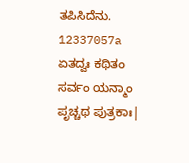ತಪಿಸಿದೆನು.
12337057a ಏತದ್ವಃ ಕಥಿತಂ ಸರ್ವಂ ಯನ್ಮಾಂ ಪೃಚ್ಚಥ ಪುತ್ರಕಾಃ|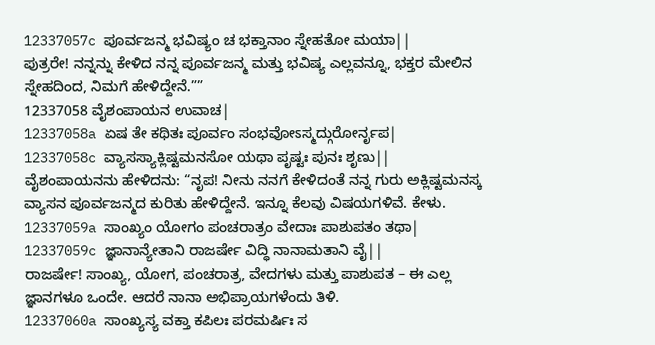12337057c ಪೂರ್ವಜನ್ಮ ಭವಿಷ್ಯಂ ಚ ಭಕ್ತಾನಾಂ ಸ್ನೇಹತೋ ಮಯಾ||
ಪುತ್ರರೇ! ನನ್ನನ್ನು ಕೇಳಿದ ನನ್ನ ಪೂರ್ವಜನ್ಮ ಮತ್ತು ಭವಿಷ್ಯ ಎಲ್ಲವನ್ನೂ, ಭಕ್ತರ ಮೇಲಿನ ಸ್ನೇಹದಿಂದ, ನಿಮಗೆ ಹೇಳಿದ್ದೇನೆ.””
12337058 ವೈಶಂಪಾಯನ ಉವಾಚ|
12337058a ಏಷ ತೇ ಕಥಿತಃ ಪೂರ್ವಂ ಸಂಭವೋಽಸ್ಮದ್ಗುರೋರ್ನೃಪ|
12337058c ವ್ಯಾಸಸ್ಯಾಕ್ಲಿಷ್ಟಮನಸೋ ಯಥಾ ಪೃಷ್ಟಃ ಪುನಃ ಶೃಣು||
ವೈಶಂಪಾಯನನು ಹೇಳಿದನು: “ನೃಪ! ನೀನು ನನಗೆ ಕೇಳಿದಂತೆ ನನ್ನ ಗುರು ಅಕ್ಲಿಷ್ಟಮನಸ್ಕ ವ್ಯಾಸನ ಪೂರ್ವಜನ್ಮದ ಕುರಿತು ಹೇಳಿದ್ದೇನೆ. ಇನ್ನೂ ಕೆಲವು ವಿಷಯಗಳಿವೆ. ಕೇಳು.
12337059a ಸಾಂಖ್ಯಂ ಯೋಗಂ ಪಂಚರಾತ್ರಂ ವೇದಾಃ ಪಾಶುಪತಂ ತಥಾ|
12337059c ಜ್ಞಾನಾನ್ಯೇತಾನಿ ರಾಜರ್ಷೇ ವಿದ್ಧಿ ನಾನಾಮತಾನಿ ವೈ||
ರಾಜರ್ಷೇ! ಸಾಂಖ್ಯ, ಯೋಗ, ಪಂಚರಾತ್ರ, ವೇದಗಳು ಮತ್ತು ಪಾಶುಪತ – ಈ ಎಲ್ಲ ಜ್ಞಾನಗಳೂ ಒಂದೇ. ಆದರೆ ನಾನಾ ಅಭಿಪ್ರಾಯಗಳೆಂದು ತಿಳಿ.
12337060a ಸಾಂಖ್ಯಸ್ಯ ವಕ್ತಾ ಕಪಿಲಃ ಪರಮರ್ಷಿಃ ಸ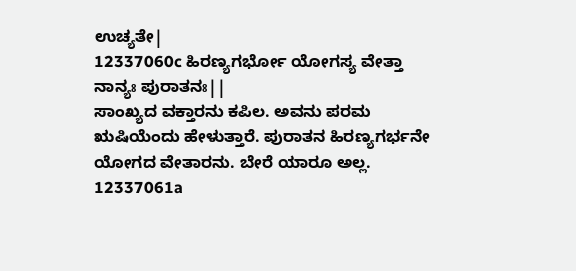ಉಚ್ಯತೇ|
12337060c ಹಿರಣ್ಯಗರ್ಭೋ ಯೋಗಸ್ಯ ವೇತ್ತಾ ನಾನ್ಯಃ ಪುರಾತನಃ||
ಸಾಂಖ್ಯದ ವಕ್ತಾರನು ಕಪಿಲ. ಅವನು ಪರಮ ಋಷಿಯೆಂದು ಹೇಳುತ್ತಾರೆ. ಪುರಾತನ ಹಿರಣ್ಯಗರ್ಭನೇ ಯೋಗದ ವೇತಾರನು. ಬೇರೆ ಯಾರೂ ಅಲ್ಲ.
12337061a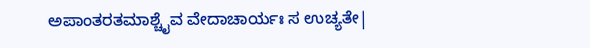ಅಪಾಂತರತಮಾಶ್ಚೈವ ವೇದಾಚಾರ್ಯಃ ಸ ಉಚ್ಯತೇ|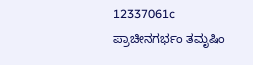12337061c ಪ್ರಾಚೀನಗರ್ಭಂ ತಮೃಷಿಂ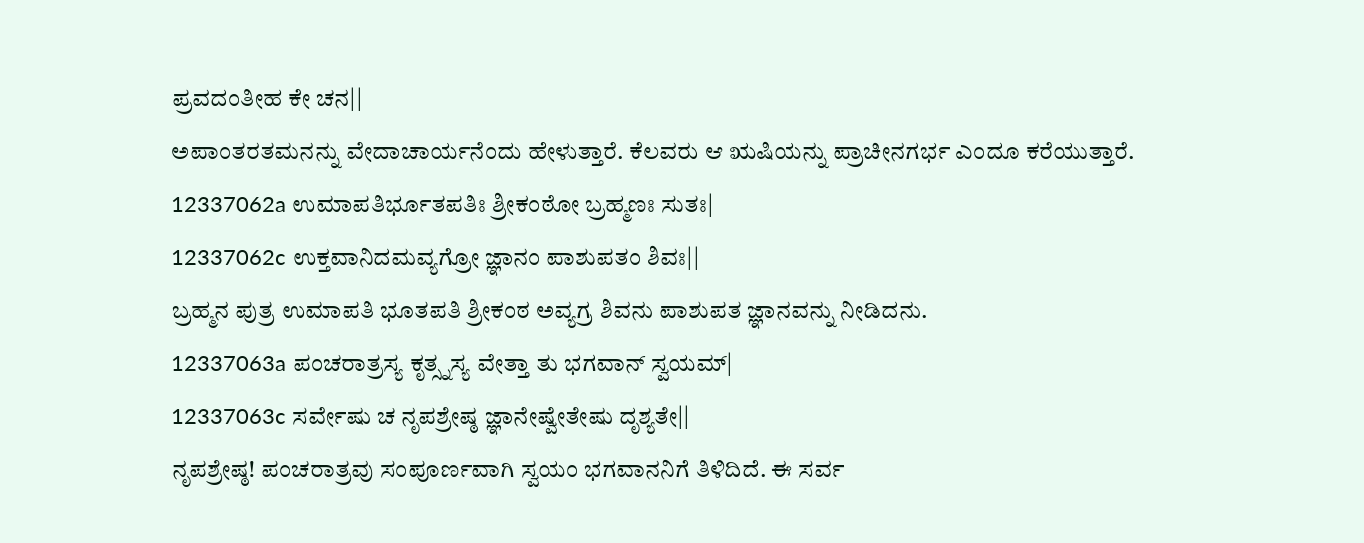ಪ್ರವದಂತೀಹ ಕೇ ಚನ||
ಅಪಾಂತರತಮನನ್ನು ವೇದಾಚಾರ್ಯನೆಂದು ಹೇಳುತ್ತಾರೆ. ಕೆಲವರು ಆ ಋಷಿಯನ್ನು ಪ್ರಾಚೀನಗರ್ಭ ಎಂದೂ ಕರೆಯುತ್ತಾರೆ.
12337062a ಉಮಾಪತಿರ್ಭೂತಪತಿಃ ಶ್ರೀಕಂಠೋ ಬ್ರಹ್ಮಣಃ ಸುತಃ|
12337062c ಉಕ್ತವಾನಿದಮವ್ಯಗ್ರೋ ಜ್ಞಾನಂ ಪಾಶುಪತಂ ಶಿವಃ||
ಬ್ರಹ್ಮನ ಪುತ್ರ ಉಮಾಪತಿ ಭೂತಪತಿ ಶ್ರೀಕಂಠ ಅವ್ಯಗ್ರ ಶಿವನು ಪಾಶುಪತ ಜ್ಞಾನವನ್ನು ನೀಡಿದನು.
12337063a ಪಂಚರಾತ್ರಸ್ಯ ಕೃತ್ಸ್ನಸ್ಯ ವೇತ್ತಾ ತು ಭಗವಾನ್ ಸ್ವಯಮ್|
12337063c ಸರ್ವೇಷು ಚ ನೃಪಶ್ರೇಷ್ಠ ಜ್ಞಾನೇಷ್ವೇತೇಷು ದೃಶ್ಯತೇ||
ನೃಪಶ್ರೇಷ್ಠ! ಪಂಚರಾತ್ರವು ಸಂಪೂರ್ಣವಾಗಿ ಸ್ವಯಂ ಭಗವಾನನಿಗೆ ತಿಳಿದಿದೆ. ಈ ಸರ್ವ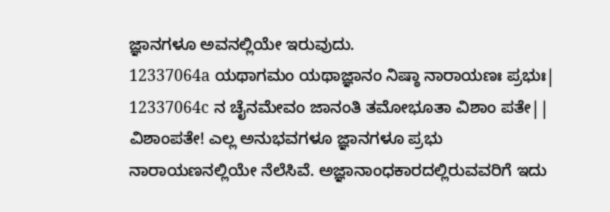ಜ್ಞಾನಗಳೂ ಅವನಲ್ಲಿಯೇ ಇರುವುದು.
12337064a ಯಥಾಗಮಂ ಯಥಾಜ್ಞಾನಂ ನಿಷ್ಠಾ ನಾರಾಯಣಃ ಪ್ರಭುಃ|
12337064c ನ ಚೈನಮೇವಂ ಜಾನಂತಿ ತಮೋಭೂತಾ ವಿಶಾಂ ಪತೇ||
ವಿಶಾಂಪತೇ! ಎಲ್ಲ ಅನುಭವಗಳೂ ಜ್ಞಾನಗಳೂ ಪ್ರಭು ನಾರಾಯಣನಲ್ಲಿಯೇ ನೆಲೆಸಿವೆ. ಅಜ್ಞಾನಾಂಧಕಾರದಲ್ಲಿರುವವರಿಗೆ ಇದು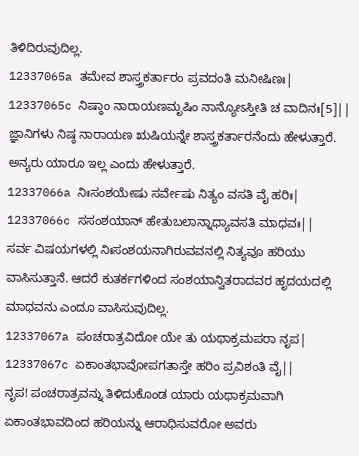ತಿಳಿದಿರುವುದಿಲ್ಲ.
12337065a ತಮೇವ ಶಾಸ್ತ್ರಕರ್ತಾರಂ ಪ್ರವದಂತಿ ಮನೀಷಿಣಃ|
12337065c ನಿಷ್ಠಾಂ ನಾರಾಯಣಮೃಷಿಂ ನಾನ್ಯೋಽಸ್ತೀತಿ ಚ ವಾದಿನಃ[5]||
ಜ್ಞಾನಿಗಳು ನಿಷ್ಠ ನಾರಾಯಣ ಋಷಿಯನ್ನೇ ಶಾಸ್ತ್ರಕರ್ತಾರನೆಂದು ಹೇಳುತ್ತಾರೆ. ಅನ್ಯರು ಯಾರೂ ಇಲ್ಲ ಎಂದು ಹೇಳುತ್ತಾರೆ.
12337066a ನಿಃಸಂಶಯೇಷು ಸರ್ವೇಷು ನಿತ್ಯಂ ವಸತಿ ವೈ ಹರಿಃ|
12337066c ಸಸಂಶಯಾನ್ ಹೇತುಬಲಾನ್ನಾಧ್ಯಾವಸತಿ ಮಾಧವಃ||
ಸರ್ವ ವಿಷಯಗಳಲ್ಲಿ ನಿಃಸಂಶಯನಾಗಿರುವವನಲ್ಲಿ ನಿತ್ಯವೂ ಹರಿಯು ವಾಸಿಸುತ್ತಾನೆ. ಆದರೆ ಕುತರ್ಕಗಳಿಂದ ಸಂಶಯಾನ್ವಿತರಾದವರ ಹೃದಯದಲ್ಲಿ ಮಾಧವನು ಎಂದೂ ವಾಸಿಸುವುದಿಲ್ಲ.
12337067a ಪಂಚರಾತ್ರವಿದೋ ಯೇ ತು ಯಥಾಕ್ರಮಪರಾ ನೃಪ|
12337067c ಏಕಾಂತಭಾವೋಪಗತಾಸ್ತೇ ಹರಿಂ ಪ್ರವಿಶಂತಿ ವೈ||
ನೃಪ! ಪಂಚರಾತ್ರವನ್ನು ತಿಳಿದುಕೊಂಡ ಯಾರು ಯಥಾಕ್ರಮವಾಗಿ ಏಕಾಂತಭಾವದಿಂದ ಹರಿಯನ್ನು ಆರಾಧಿಸುವರೋ ಅವರು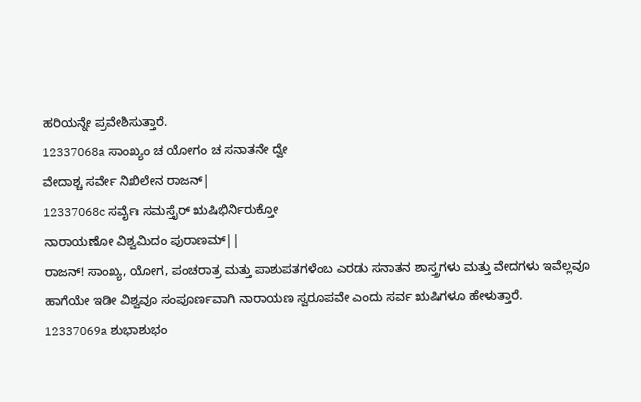ಹರಿಯನ್ನೇ ಪ್ರವೇಶಿಸುತ್ತಾರೆ.
12337068a ಸಾಂಖ್ಯಂ ಚ ಯೋಗಂ ಚ ಸನಾತನೇ ದ್ವೇ
ವೇದಾಶ್ಚ ಸರ್ವೇ ನಿಖಿಲೇನ ರಾಜನ್|
12337068c ಸರ್ವೈಃ ಸಮಸ್ತೈರ್ ಋಷಿಭಿರ್ನಿರುಕ್ತೋ
ನಾರಾಯಣೋ ವಿಶ್ವಮಿದಂ ಪುರಾಣಮ್||
ರಾಜನ್! ಸಾಂಖ್ಯ, ಯೋಗ, ಪಂಚರಾತ್ರ ಮತ್ತು ಪಾಶುಪತಗಳೆಂಬ ಎರಡು ಸನಾತನ ಶಾಸ್ತ್ರಗಳು ಮತ್ತು ವೇದಗಳು ಇವೆಲ್ಲವೂ ಹಾಗೆಯೇ ಇಡೀ ವಿಶ್ವವೂ ಸಂಪೂರ್ಣವಾಗಿ ನಾರಾಯಣ ಸ್ವರೂಪವೇ ಎಂದು ಸರ್ವ ಋಷಿಗಳೂ ಹೇಳುತ್ತಾರೆ.
12337069a ಶುಭಾಶುಭಂ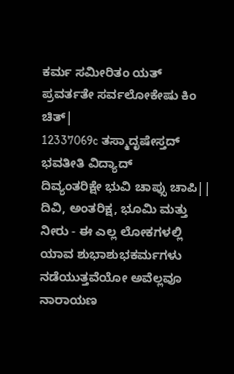ಕರ್ಮ ಸಮೀರಿತಂ ಯತ್
ಪ್ರವರ್ತತೇ ಸರ್ವಲೋಕೇಷು ಕಿಂ ಚಿತ್|
12337069c ತಸ್ಮಾದೃಷೇಸ್ತದ್ ಭವತೀತಿ ವಿದ್ಯಾದ್
ದಿವ್ಯಂತರಿಕ್ಷೇ ಭುವಿ ಚಾಪ್ಸು ಚಾಪಿ||
ದಿವಿ, ಅಂತರಿಕ್ಷ, ಭೂಮಿ ಮತ್ತು ನೀರು - ಈ ಎಲ್ಲ ಲೋಕಗಳಲ್ಲಿ ಯಾವ ಶುಭಾಶುಭಕರ್ಮಗಳು ನಡೆಯುತ್ತವೆಯೋ ಅವೆಲ್ಲವೂ ನಾರಾಯಣ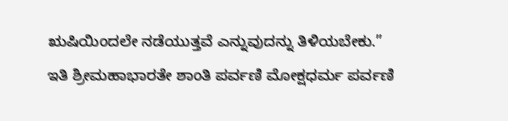ಋಷಿಯಿಂದಲೇ ನಡೆಯುತ್ತವೆ ಎನ್ನುವುದನ್ನು ತಿಳಿಯಬೇಕು.”
ಇತಿ ಶ್ರೀಮಹಾಭಾರತೇ ಶಾಂತಿ ಪರ್ವಣಿ ಮೋಕ್ಷಧರ್ಮ ಪರ್ವಣಿ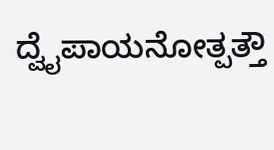ದ್ವೈಪಾಯನೋತ್ಪತ್ತೌ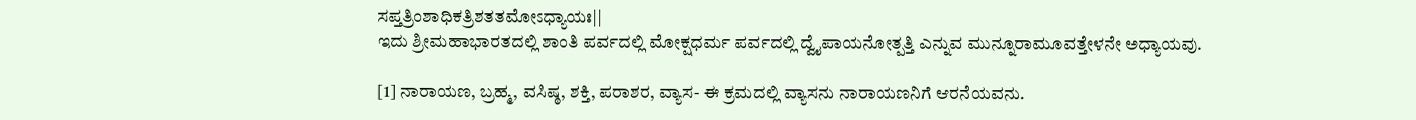ಸಪ್ತತ್ರಿಂಶಾಧಿಕತ್ರಿಶತತಮೋಽಧ್ಯಾಯಃ||
ಇದು ಶ್ರೀಮಹಾಭಾರತದಲ್ಲಿ ಶಾಂತಿ ಪರ್ವದಲ್ಲಿ ಮೋಕ್ಷಧರ್ಮ ಪರ್ವದಲ್ಲಿ ದ್ವೈಪಾಯನೋತ್ಪತ್ತಿ ಎನ್ನುವ ಮುನ್ನೂರಾಮೂವತ್ತೇಳನೇ ಅಧ್ಯಾಯವು.

[1] ನಾರಾಯಣ, ಬ್ರಹ್ಮ, ವಸಿಷ್ಠ, ಶಕ್ತಿ, ಪರಾಶರ, ವ್ಯಾಸ- ಈ ಕ್ರಮದಲ್ಲಿ ವ್ಯಾಸನು ನಾರಾಯಣನಿಗೆ ಆರನೆಯವನು.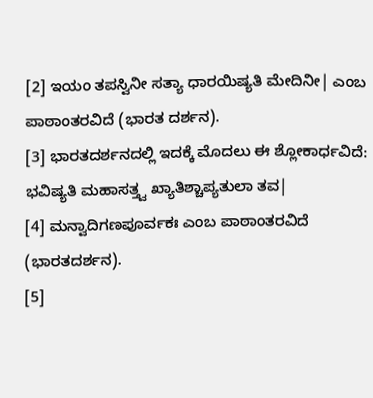[2] ಇಯಂ ತಪಸ್ವಿನೀ ಸತ್ಯಾ ಧಾರಯಿಷ್ಯತಿ ಮೇದಿನೀ| ಎಂಬ ಪಾಠಾಂತರವಿದೆ (ಭಾರತ ದರ್ಶನ).
[3] ಭಾರತದರ್ಶನದಲ್ಲಿ ಇದಕ್ಕೆ ಮೊದಲು ಈ ಶ್ಲೋಕಾರ್ಧವಿದೆ: ಭವಿಷ್ಯತಿ ಮಹಾಸತ್ತ್ವ ಖ್ಯಾತಿಶ್ಚಾಪ್ಯತುಲಾ ತವ|
[4] ಮನ್ವಾದಿಗಣಪೂರ್ವಕಃ ಎಂಬ ಪಾಠಾಂತರವಿದೆ (ಭಾರತದರ್ಶನ).
[5]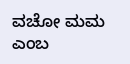ವಚೋ ಮಮ ಎಂಬ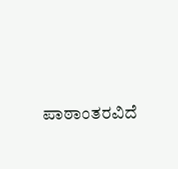ಪಾಠಾಂತರವಿದೆ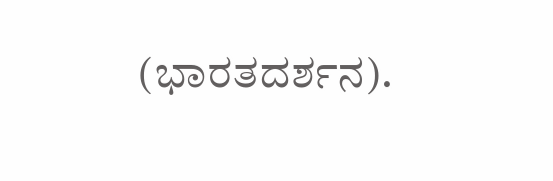(ಭಾರತದರ್ಶನ).